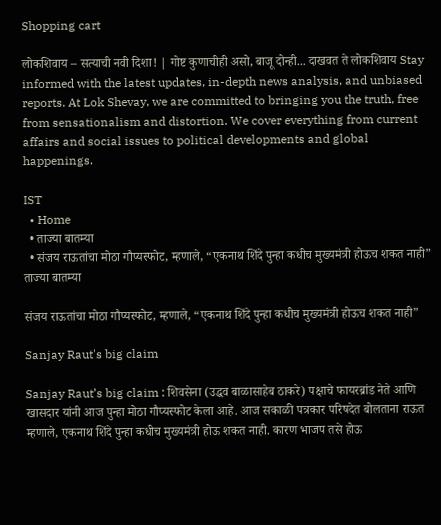Shopping cart

लोकशिवाय – सत्याची नवी दिशा! | गोष्ट कुणाचीही असो, बाजू दोन्ही... दाखवत ते लोकशिवाय Stay informed with the latest updates, in-depth news analysis, and unbiased reports. At Lok Shevay, we are committed to bringing you the truth, free from sensationalism and distortion. We cover everything from current affairs and social issues to political developments and global happenings.

IST
  • Home
  • ताज्या बातम्या
  • संजय राऊतांचा मोठा गौप्यस्फोट, म्हणाले, “एकनाथ शिंदे पुन्हा कधीच मुख्यमंत्री होऊच शकत नाही”
ताज्या बातम्या

संजय राऊतांचा मोठा गौप्यस्फोट, म्हणाले, “एकनाथ शिंदे पुन्हा कधीच मुख्यमंत्री होऊच शकत नाही”

Sanjay Raut's big claim

Sanjay Raut’s big claim : शिवसेना (उद्धव बाळासाहेब ठाकरे) पक्षाचे फायरब्रांड नेते आणि खासदार यांनी आज पुन्हा मोठा गौप्यस्फोट केला आहे. आज सकाळी पत्रकार परिषदेत बोलताना राऊत म्हणाले, एकनाथ शिंदे पुन्हा कधीच मुख्यमंत्री होऊ शकत नाही. कारण भाजप तसे होऊ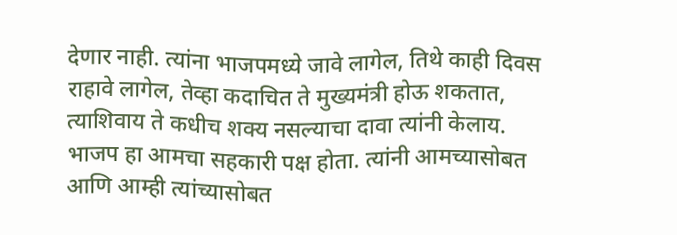देणार नाही. त्यांना भाजपमध्ये जावे लागेल, तिथे काही दिवस राहावे लागेल, तेव्हा कदाचित ते मुख्यमंत्री होऊ शकतात, त्याशिवाय ते कधीच शक्य नसल्याचा दावा त्यांनी केलाय. भाजप हा आमचा सहकारी पक्ष होता. त्यांनी आमच्यासोबत आणि आम्ही त्यांच्यासोबत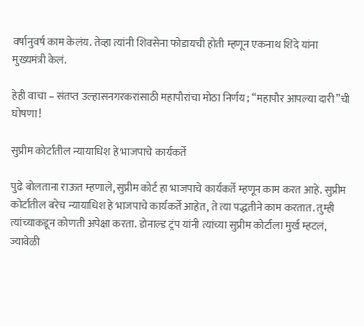वर्षानुवर्ष काम केलंय. तेव्हा त्यांनी शिवसेना फोडायची होती म्हणून एकनाथ शिंदे यांना मुख्यमंत्री केलं.

हेही वाचा – संतप्त उल्हासनगरकरांसाठी महापौरांचा मोठा निर्णय; “महापौर आपल्या दारी”ची घोषणा!

सुप्रीम कोर्टातील न्यायाधिश हे भाजपाचे कार्यकर्ते

पुढे बोलताना राऊत म्हणाले, सुप्रीम कोर्ट हा भाजपाचे कार्यकर्ते म्हणून काम करत आहे. सुप्रीम कोर्टातील बरेच न्यायाधिश हे भाजपाचे कार्यकर्ते आहेत, ते त्या पद्धतीने काम करतात. तुम्ही त्यांच्याकडून कोणती अपेक्षा करता. डोनाल्ड ट्रंप यांनी त्यांच्या सुप्रीम कोर्टाला मुर्ख म्हटलं, ज्यावेळी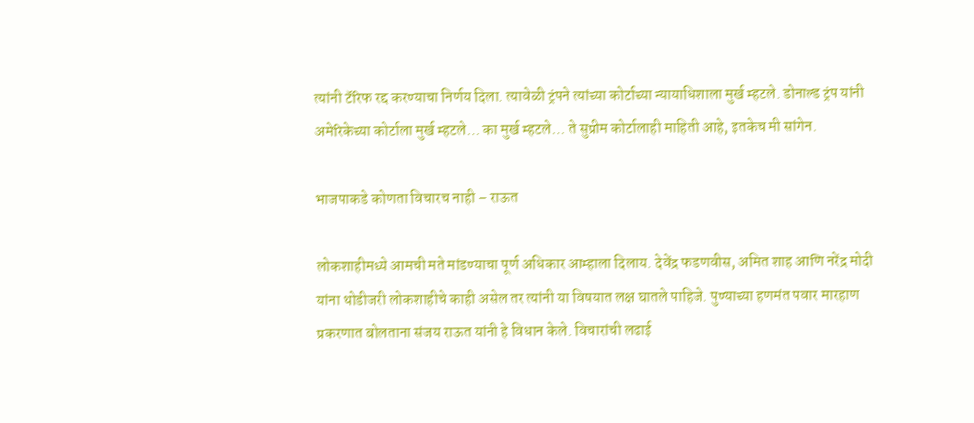त्यांनी टॅरिफ रद्द करण्याचा निर्णय दिला. त्यावेळी ट्रंपने त्यांच्या कोर्टाच्या न्यायाधिशाला मुर्ख म्हटले. डोनाल्ड ट्रंप यांनी अमेरिकेच्या कोर्टाला मुर्ख म्हटले… का मुर्ख म्हटले… ते सुप्रीम कोर्टालाही माहिती आहे, इतकेच मी सांगेन.

भाजपाकडे कोणता विचारच नाही – राऊत

लोकशाहीमध्ये आमची मते मांडण्याचा पूर्ण अधिकार आम्हाला दिलाय. देवेंद्र फडणवीस, अमित शाह आणि नरेंद्र मोदी यांना थोडीजरी लोकशाहीचे काही असेल तर त्यांनी या विषयात लक्ष घातले पाहिजे. पुण्याच्या हणमंत पवार मारहाण प्रकरणात बोलताना संजय राऊत यांनी हे विधान केले. विचारांची लढाई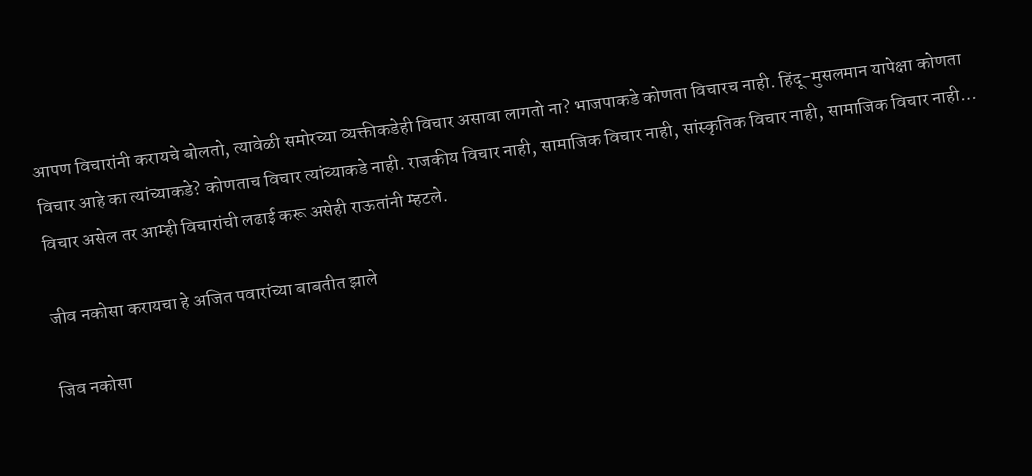आपण विचारांनी करायचे बोलतो, त्यावेळी समोरच्या व्यक्तीकडेही विचार असावा लागतो ना? भाजपाकडे कोणता विचारच नाही. हिंदू-मुसलमान यापेक्षा कोणता विचार आहे का त्यांच्याकडे? कोणताच विचार त्यांच्याकडे नाही. राजकीय विचार नाही, सामाजिक विचार नाही, सांस्कृतिक विचार नाही, सामाजिक विचार नाही… विचार असेल तर आम्ही विचारांची लढाई करू असेही राऊतांनी म्हटले.

जीव नकोसा करायचा हे अजित पवारांच्या बाबतीत झाले

जिव नकोसा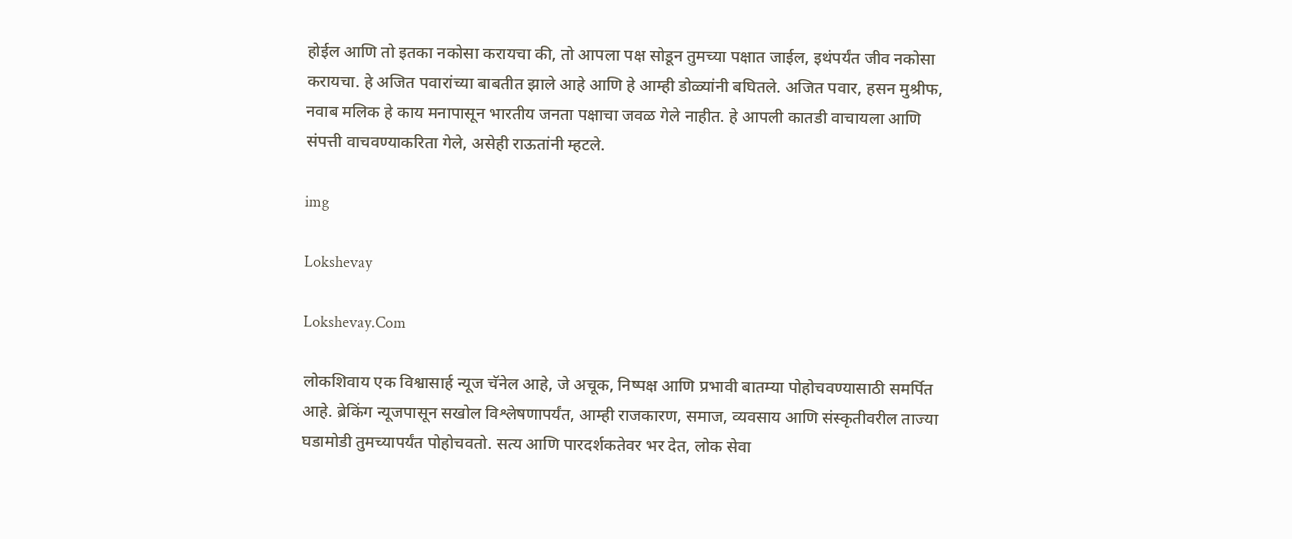होईल आणि तो इतका नकोसा करायचा की, तो आपला पक्ष सोडून तुमच्या पक्षात जाईल, इथंपर्यंत जीव नकोसा करायचा. हे अजित पवारांच्या बाबतीत झाले आहे आणि हे आम्ही डोळ्यांनी बघितले. अजित पवार, हसन मुश्रीफ, नवाब मलिक हे काय मनापासून भारतीय जनता पक्षाचा जवळ गेले नाहीत. हे आपली कातडी वाचायला आणि संपत्ती वाचवण्याकरिता गेले, असेही राऊतांनी म्हटले.

img

Lokshevay

Lokshevay.Com

लोकशिवाय एक विश्वासार्ह न्यूज चॅनेल आहे, जे अचूक, निष्पक्ष आणि प्रभावी बातम्या पोहोचवण्यासाठी समर्पित आहे. ब्रेकिंग न्यूजपासून सखोल विश्लेषणापर्यंत, आम्ही राजकारण, समाज, व्यवसाय आणि संस्कृतीवरील ताज्या घडामोडी तुमच्यापर्यंत पोहोचवतो. सत्य आणि पारदर्शकतेवर भर देत, लोक सेवा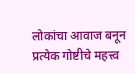लोकांचा आवाज बनून प्रत्येक गोष्टीचे महत्त्व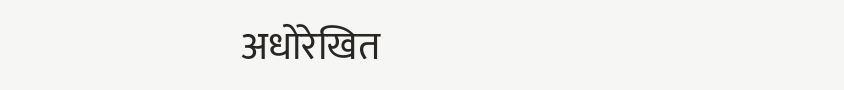अधोरेखित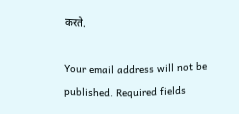करते.

Your email address will not be published. Required fields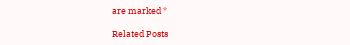are marked *

Related Posts